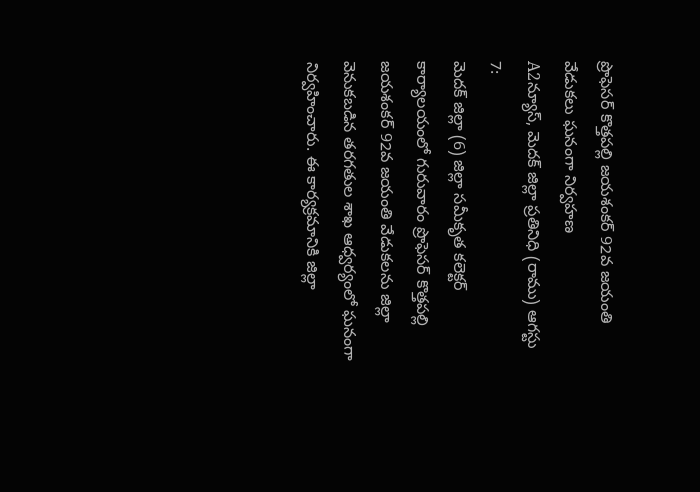ప్రొఫెసర్ కొత్తపల్లి జయశంకర్ 92వ జయంతి వేడుకలు ఘనంగా నిర్వహణ
A2న్యూస్, మెదక్ జిల్లా ప్రతినిధి (రాము) ఆగస్టు 7:
మెదక్ జిల్లా (6) జిల్లా సమీకృత కలెక్టర్ కార్యాలయంలో గురువారం ప్రొఫెసర్ కొత్తపల్లి జయశంకర్ 92వ జయంతి వేడుకలను జిల్లా వెనుకబడిన తరగతుల శాఖ ఆధ్వర్యంలో ఘనంగా నిర్వహించారు. ఈ కార్యక్రమానికి జిల్లా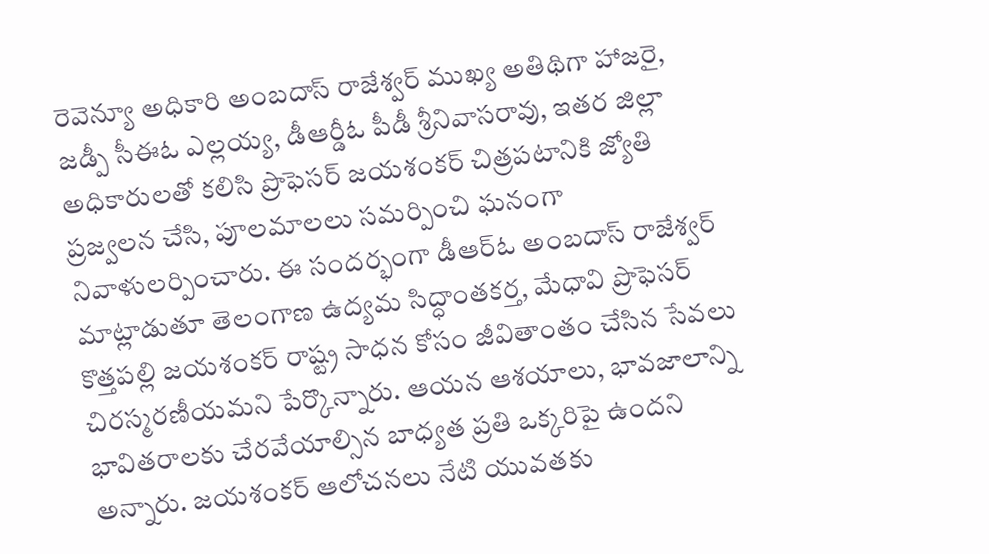రెవెన్యూ అధికారి అంబదాస్ రాజేశ్వర్ ముఖ్య అతిథిగా హాజరై, జడ్పీ సీఈఓ ఎల్లయ్య, డీఆర్డీఓ పీడీ శ్రీనివాసరావు, ఇతర జిల్లా అధికారులతో కలిసి ప్రొఫెసర్ జయశంకర్ చిత్రపటానికి జ్యోతి ప్రజ్వలన చేసి, పూలమాలలు సమర్పించి ఘనంగా నివాళులర్పించారు. ఈ సందర్భంగా డీఆర్ఓ అంబదాస్ రాజేశ్వర్ మాట్లాడుతూ తెలంగాణ ఉద్యమ సిద్ధాంతకర్త, మేధావి ప్రొఫెసర్ కొత్తపల్లి జయశంకర్ రాష్ట్ర సాధన కోసం జీవితాంతం చేసిన సేవలు చిరస్మరణీయమని పేర్కొన్నారు. ఆయన ఆశయాలు, భావజాలాన్ని భావితరాలకు చేరవేయాల్సిన బాధ్యత ప్రతి ఒక్కరిపై ఉందని అన్నారు. జయశంకర్ ఆలోచనలు నేటి యువతకు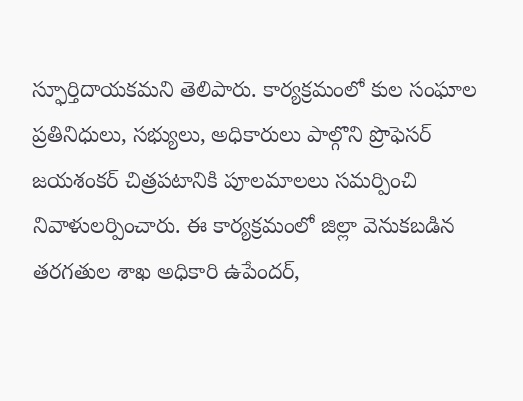స్ఫూర్తిదాయకమని తెలిపారు. కార్యక్రమంలో కుల సంఘాల ప్రతినిధులు, సభ్యులు, అధికారులు పాల్గొని ప్రొఫెసర్ జయశంకర్ చిత్రపటానికి పూలమాలలు సమర్పించి నివాళులర్పించారు. ఈ కార్యక్రమంలో జిల్లా వెనుకబడిన తరగతుల శాఖ అధికారి ఉపేందర్,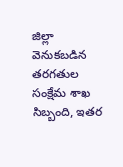జిల్లా వెనుకబడిన తరగతుల సంక్షేమ శాఖ సిబ్బంది, ఇతర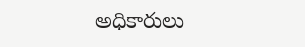అధికారులు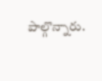పాల్గొన్నారు.